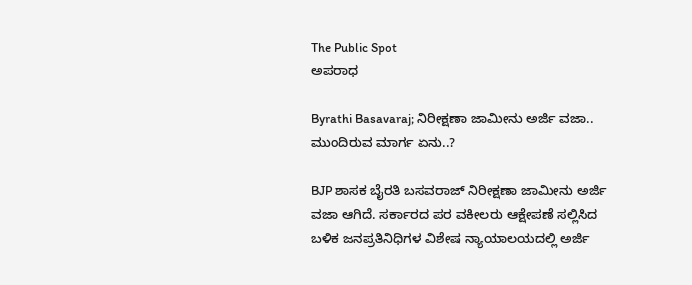The Public Spot
ಅಪರಾಧ

Byrathi Basavaraj; ನಿರೀಕ್ಷಣಾ ಜಾಮೀನು ಅರ್ಜಿ ವಜಾ.. ಮುಂದಿರುವ ಮಾರ್ಗ ಏನು..?

BJP ಶಾಸಕ ಬೈರತಿ ಬಸವರಾಜ್ ನಿರೀಕ್ಷಣಾ ಜಾಮೀನು ಅರ್ಜಿ ವಜಾ ಆಗಿದೆ. ಸರ್ಕಾರದ ಪರ ವಕೀಲರು ಆಕ್ಷೇಪಣೆ ಸಲ್ಲಿಸಿದ ಬಳಿಕ ಜನಪ್ರತಿನಿಧಿಗಳ ವಿಶೇಷ ನ್ಯಾಯಾಲಯದಲ್ಲಿ ಅರ್ಜಿ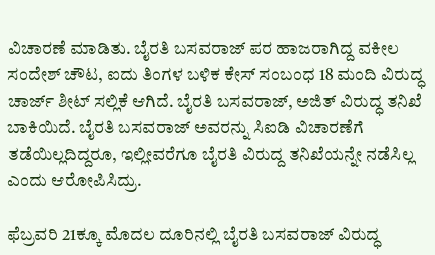ವಿಚಾರಣೆ ಮಾಡಿತು. ಬೈರತಿ ಬಸವರಾಜ್ ಪರ ಹಾಜರಾಗಿದ್ದ ವಕೀಲ ಸಂದೇಶ್ ಚೌಟ, ಐದು ತಿಂಗಳ ಬಳಿಕ ಕೇಸ್ ಸಂಬಂಧ 18 ಮಂದಿ ವಿರುದ್ಧ ಚಾರ್ಜ್ ಶೀಟ್ ಸಲ್ಲಿಕೆ ಆಗಿದೆ. ಬೈರತಿ ಬಸವರಾಜ್, ಅಜಿತ್ ವಿರುದ್ಧ ತನಿಖೆ ಬಾಕಿಯಿದೆ. ಬೈರತಿ ಬಸವರಾಜ್ ಅವರನ್ನು ಸಿಐಡಿ ವಿಚಾರಣೆಗೆ ತಡೆಯಿಲ್ಲದಿದ್ದರೂ, ಇಲ್ಲೀವರೆಗೂ ಬೈರತಿ ವಿರುದ್ದ ತನಿಖೆಯನ್ನೇ ನಡೆಸಿಲ್ಲ ಎಂದು ಆರೋಪಿಸಿದ್ರು.

ಫೆಬ್ರವರಿ 21ಕ್ಕೂ ಮೊದಲ ದೂರಿನಲ್ಲಿ ಬೈರತಿ ಬಸವರಾಜ್ ವಿರುದ್ಧ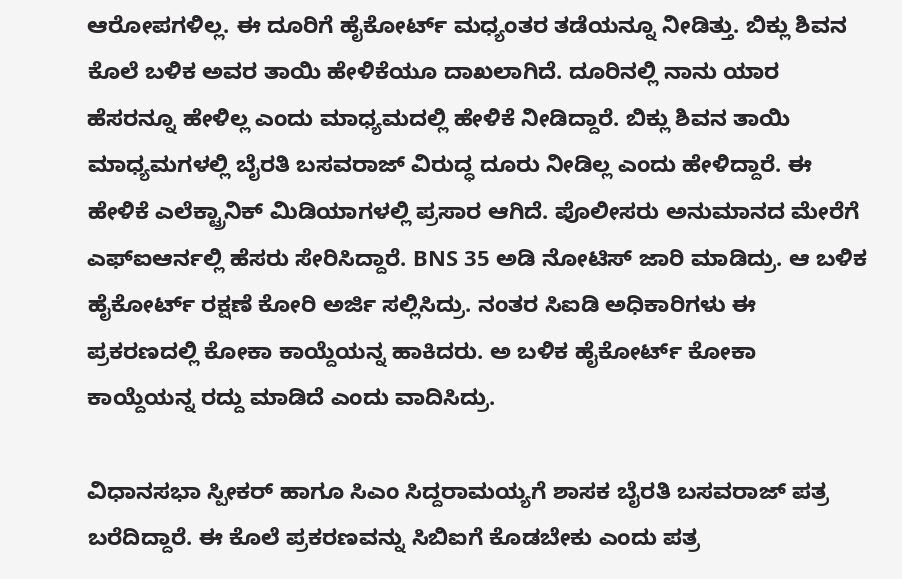ಆರೋಪಗಳಿಲ್ಲ. ಈ ದೂರಿಗೆ ಹೈಕೋರ್ಟ್ ಮಧ್ಯಂತರ ತಡೆಯನ್ನೂ ನೀಡಿತ್ತು. ಬಿಕ್ಲು ಶಿವನ ಕೊಲೆ ಬಳಿಕ ಅವರ ತಾಯಿ ಹೇಳಿಕೆಯೂ ದಾಖಲಾಗಿದೆ. ದೂರಿನಲ್ಲಿ ನಾನು ಯಾರ ಹೆಸರನ್ನೂ ಹೇಳಿಲ್ಲ ಎಂದು ಮಾಧ್ಯಮದಲ್ಲಿ ಹೇಳಿಕೆ ನೀಡಿದ್ದಾರೆ. ಬಿಕ್ಲು ಶಿವನ ತಾಯಿ ಮಾಧ್ಯಮಗಳಲ್ಲಿ ಬೈರತಿ ಬಸವರಾಜ್ ವಿರುದ್ಧ ದೂರು ನೀಡಿಲ್ಲ ಎಂದು ಹೇಳಿದ್ದಾರೆ. ಈ ಹೇಳಿಕೆ ಎಲೆಕ್ಟ್ರಾನಿಕ್ ಮಿಡಿಯಾಗಳಲ್ಲಿ ಪ್ರಸಾರ ಆಗಿದೆ. ಪೊಲೀಸರು ಅನುಮಾನದ ಮೇರೆಗೆ ಎಫ್ಐಆರ್ನಲ್ಲಿ ಹೆಸರು ಸೇರಿಸಿದ್ದಾರೆ. BNS 35 ಅಡಿ ನೋಟಿಸ್ ಜಾರಿ ಮಾಡಿದ್ರು. ಆ ಬಳಿಕ ಹೈಕೋರ್ಟ್ ರಕ್ಷಣೆ ಕೋರಿ ಅರ್ಜಿ ಸಲ್ಲಿಸಿದ್ರು‌. ನಂತರ ಸಿಐಡಿ ಅಧಿಕಾರಿಗಳು ಈ ಪ್ರಕರಣದಲ್ಲಿ ಕೋಕಾ ಕಾಯ್ದೆಯನ್ನ ಹಾಕಿದರು. ಅ ಬಳಿಕ ಹೈಕೋರ್ಟ್ ಕೋಕಾ ಕಾಯ್ದೆಯನ್ನ ರದ್ದು ಮಾಡಿದೆ ಎಂದು ವಾದಿಸಿದ್ರು.

ವಿಧಾನಸಭಾ ಸ್ಪೀಕರ್ ಹಾಗೂ ಸಿಎಂ ಸಿದ್ದರಾಮಯ್ಯಗೆ ಶಾಸಕ ಬೈರತಿ ಬಸವರಾಜ್ ಪತ್ರ ಬರೆದಿದ್ದಾರೆ. ಈ ಕೊಲೆ ಪ್ರಕರಣವನ್ನು ಸಿಬಿಐಗೆ ಕೊಡಬೇಕು ಎಂದು ಪತ್ರ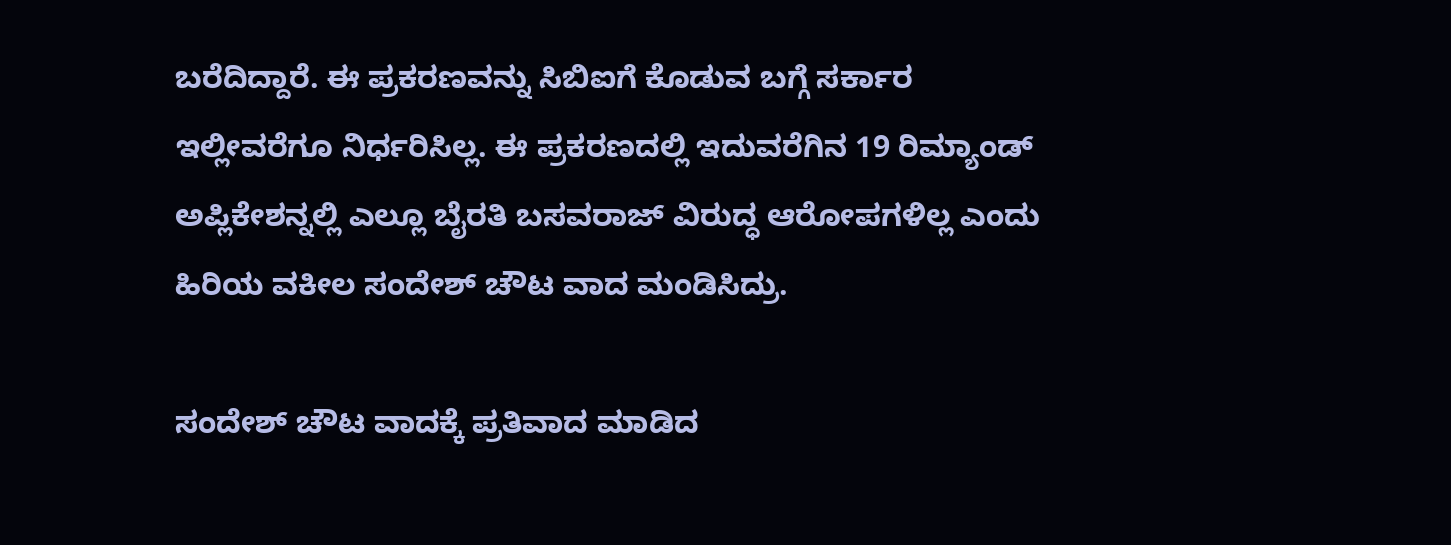ಬರೆದಿದ್ದಾರೆ. ಈ ಪ್ರಕರಣವನ್ನು ಸಿಬಿಐಗೆ ಕೊಡುವ ಬಗ್ಗೆ ಸರ್ಕಾರ ಇಲ್ಲೀವರೆಗೂ ನಿರ್ಧರಿಸಿಲ್ಲ. ಈ ಪ್ರಕರಣದಲ್ಲಿ ಇದುವರೆಗಿನ 19 ರಿಮ್ಯಾಂಡ್ ಅಪ್ಲಿಕೇಶನ್ನಲ್ಲಿ ಎಲ್ಲೂ ಬೈರತಿ ಬಸವರಾಜ್ ವಿರುದ್ಧ ಆರೋಪಗಳಿಲ್ಲ ಎಂದು ಹಿರಿಯ ವಕೀಲ ಸಂದೇಶ್ ಚೌಟ ವಾದ ಮಂಡಿಸಿದ್ರು.

ಸಂದೇಶ್ ಚೌಟ ವಾದಕ್ಕೆ ಪ್ರತಿವಾದ ಮಾಡಿದ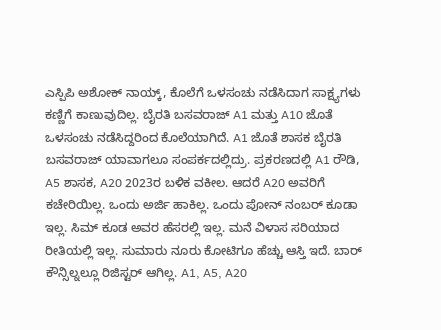ಎಸ್ಪಿಪಿ ಅಶೋಕ್ ನಾಯ್ಕ್, ಕೊಲೆಗೆ ಒಳಸಂಚು ನಡೆಸಿದಾಗ ಸಾಕ್ಷ್ಯಗಳು ಕಣ್ಣಿಗೆ ಕಾಣುವುದಿಲ್ಲ. ಬೈರತಿ ಬಸವರಾಜ್ A1 ಮತ್ತು A10 ಜೊತೆ ಒಳಸಂಚು ನಡೆಸಿದ್ದರಿಂದ ಕೊಲೆಯಾಗಿದೆ. A1 ಜೊತೆ ಶಾಸಕ ಬೈರತಿ ಬಸವರಾಜ್ ಯಾವಾಗಲೂ ಸಂಪರ್ಕದಲ್ಲಿದ್ರು. ಪ್ರಕರಣದಲ್ಲಿ A1 ರೌಡಿ, A5 ಶಾಸಕ, A20 2023ರ ಬಳಿಕ ವಕೀಲ. ಆದರೆ A20 ಅವರಿಗೆ ಕಚೇರಿಯಿಲ್ಲ. ಒಂದು ಅರ್ಜಿ ಹಾಕಿಲ್ಲ. ಒಂದು ಪೋನ್ ನಂಬರ್ ಕೂಡಾ ಇಲ್ಲ. ಸಿಮ್ ಕೂಡ ಅವರ ಹೆಸರಲ್ಲಿ ಇಲ್ಲ. ಮನೆ ವಿಳಾಸ ಸರಿಯಾದ ರೀತಿಯಲ್ಲಿ ಇಲ್ಲ. ಸುಮಾರು ನೂರು ಕೋಟಿಗೂ ಹೆಚ್ಚು ಆಸ್ತಿ ಇದೆ. ಬಾರ್ ಕೌನ್ಸಿಲ್ನಲ್ಲೂ ರಿಜಿಸ್ಟರ್ ಆಗಿಲ್ಲ. A1, A5, A20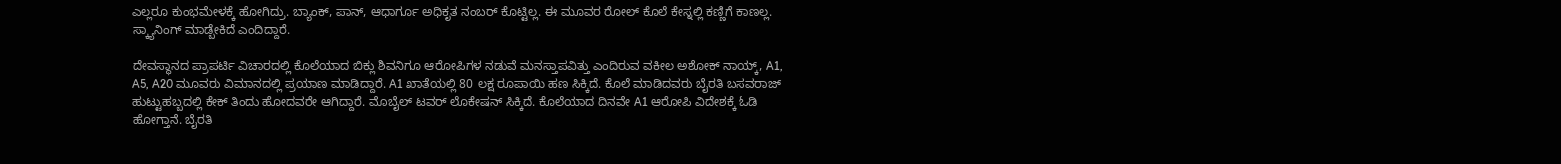ಎಲ್ಲರೂ ಕುಂಭಮೇಳಕ್ಕೆ ಹೋಗಿದ್ರು. ಬ್ಯಾಂಕ್, ಪಾನ್, ಆಧಾರ್ಗೂ ಅಧಿಕೃತ ನಂಬರ್ ಕೊಟ್ಟಿಲ್ಲ. ಈ ಮೂವರ ರೋಲ್ ಕೊಲೆ ಕೇಸ್ನಲ್ಲಿ ಕಣ್ಣಿಗೆ ಕಾಣಲ್ಲ. ಸ್ಕ್ಯಾನಿಂಗ್ ಮಾಡ್ಬೇಕಿದೆ ಎಂದಿದ್ದಾರೆ.

ದೇವಸ್ಥಾನದ ಪ್ರಾಪರ್ಟಿ ವಿಚಾರದಲ್ಲಿ ಕೊಲೆಯಾದ ಬಿಕ್ಲು ಶಿವನಿಗೂ ಆರೋಪಿಗಳ ನಡುವೆ ಮನಸ್ತಾಪವಿತ್ತು ಎಂದಿರುವ ವಕೀಲ ಅಶೋಕ್ ನಾಯ್ಕ್, A1, A5, A20 ಮೂವರು ವಿಮಾನದಲ್ಲಿ ಪ್ರಯಾಣ ಮಾಡಿದ್ದಾರೆ. A1 ಖಾತೆಯಲ್ಲಿ 80 ಲಕ್ಷ ರೂಪಾಯಿ ಹಣ ಸಿಕ್ಕಿದೆ. ಕೊಲೆ ಮಾಡಿದವರು ಬೈರತಿ ಬಸವರಾಜ್ ಹುಟ್ಟುಹಬ್ಬದಲ್ಲಿ ಕೇಕ್ ತಿಂದು ಹೋದವರೇ ಆಗಿದ್ದಾರೆ. ಮೊಬೈಲ್ ಟವರ್ ಲೊಕೇಷನ್ ಸಿಕ್ಕಿದೆ. ಕೊಲೆಯಾದ ದಿನವೇ A1 ಆರೋಪಿ ವಿದೇಶಕ್ಕೆ ಓಡಿ ಹೋಗ್ತಾನೆ. ಬೈರತಿ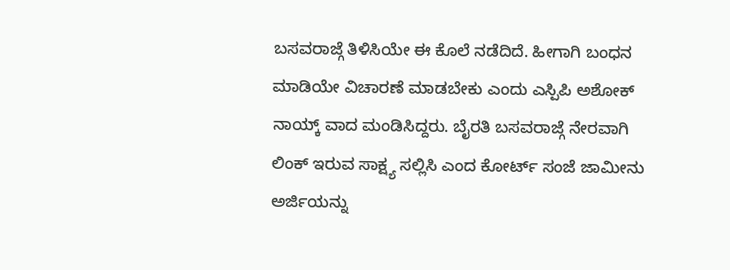ಬಸವರಾಜ್ಗೆ ತಿಳಿಸಿಯೇ ಈ ಕೊಲೆ ನಡೆದಿದೆ. ಹೀಗಾಗಿ ಬಂಧನ ಮಾಡಿಯೇ ವಿಚಾರಣೆ ಮಾಡಬೇಕು ಎಂದು ಎಸ್ಪಿಪಿ ಅಶೋಕ್ ನಾಯ್ಕ್ ವಾದ ಮಂಡಿಸಿದ್ದರು. ಬೈರತಿ ಬಸವರಾಜ್ಗೆ ನೇರವಾಗಿ ಲಿಂಕ್ ಇರುವ ಸಾಕ್ಷ್ಯ ಸಲ್ಲಿಸಿ ಎಂದ ಕೋರ್ಟ್ ಸಂಜೆ ಜಾಮೀನು ಅರ್ಜಿಯನ್ನು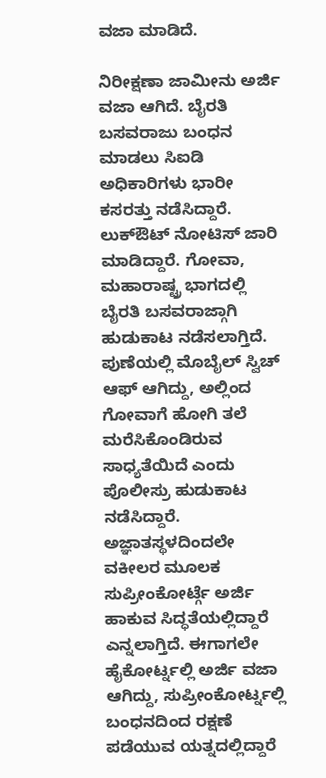ವಜಾ ಮಾಡಿದೆ.

ನಿರೀಕ್ಷಣಾ ಜಾಮೀನು ಅರ್ಜಿ ವಜಾ ಆಗಿದೆ. ಬೈರತಿ ಬಸವರಾಜು ಬಂಧನ ಮಾಡಲು ಸಿಐಡಿ ಅಧಿಕಾರಿಗಳು ಭಾರೀ ಕಸರತ್ತು ನಡೆಸಿದ್ದಾರೆ. ಲುಕ್ಔಟ್ ನೋಟಿಸ್ ಜಾರಿ ಮಾಡಿದ್ದಾರೆ. ಗೋವಾ, ಮಹಾರಾಷ್ಟ್ರ ಭಾಗದಲ್ಲಿ ಬೈರತಿ ಬಸವರಾಜ್ಗಾಗಿ ಹುಡುಕಾಟ ನಡೆಸಲಾಗ್ತಿದೆ. ಪುಣೆಯಲ್ಲಿ ಮೊಬೈಲ್ ಸ್ವಿಚ್ ಆಫ್ ಆಗಿದ್ದು, ಅಲ್ಲಿಂದ ಗೋವಾಗೆ ಹೋಗಿ ತಲೆ ಮರೆಸಿಕೊಂಡಿರುವ ಸಾಧ್ಯತೆಯಿದೆ ಎಂದು ಪೊಲೀಸ್ರು ಹುಡುಕಾಟ ನಡೆಸಿದ್ದಾರೆ. ಅಜ್ಞಾತಸ್ಥಳದಿಂದಲೇ ವಕೀಲರ ಮೂಲಕ ಸುಪ್ರೀಂಕೋರ್ಟ್ಗೆ ಅರ್ಜಿ ಹಾಕುವ ಸಿದ್ಧತೆಯಲ್ಲಿದ್ದಾರೆ ಎನ್ನಲಾಗ್ತಿದೆ. ಈಗಾಗಲೇ ಹೈಕೋರ್ಟ್ನಲ್ಲಿ ಅರ್ಜಿ ವಜಾ ಆಗಿದ್ದು, ಸುಪ್ರೀಂಕೋರ್ಟ್ನಲ್ಲಿ ಬಂಧನದಿಂದ ರಕ್ಷಣೆ ಪಡೆಯುವ ಯತ್ನದಲ್ಲಿದ್ದಾರೆ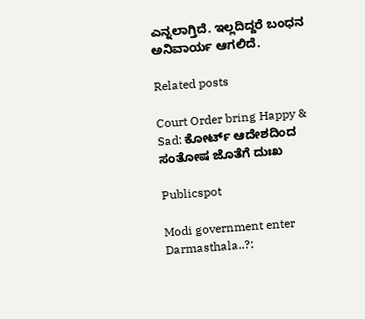ಎನ್ನಲಾಗ್ತಿದೆ. ಇಲ್ಲದಿದ್ದರೆ ಬಂಧನ ಅನಿವಾರ್ಯ ಆಗಲಿದೆ.

Related posts

Court Order bring Happy & Sad: ಕೋರ್ಟ್‌ ಆದೇಶದಿಂದ ಸಂತೋಷ ಜೊತೆಗೆ ದುಃಖ

Publicspot

Modi government enter Darmasthala..?: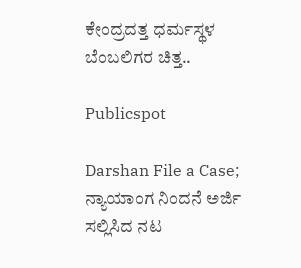ಕೇಂದ್ರದತ್ತ ಧರ್ಮಸ್ಥಳ ಬೆಂಬಲಿಗರ ಚಿತ್ತ..

Publicspot

Darshan File a Case; ನ್ಯಾಯಾಂಗ ನಿಂದನೆ ಅರ್ಜಿ ಸಲ್ಲಿಸಿದ ನಟ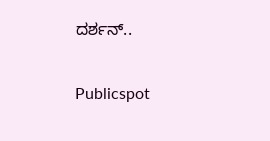ದರ್ಶನ್..

Publicspot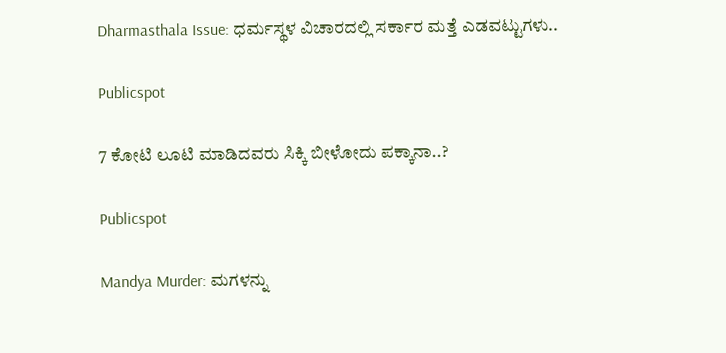Dharmasthala Issue: ಧರ್ಮಸ್ಥಳ ವಿಚಾರದಲ್ಲಿ ಸರ್ಕಾರ ಮತ್ತೆ ಎಡವಟ್ಟುಗಳು..

Publicspot

7 ಕೋಟಿ ಲೂಟಿ ಮಾಡಿದವರು ಸಿಕ್ಕಿ ಬೀಳೋದು ಪಕ್ಕಾನಾ..?

Publicspot

Mandya Murder: ಮಗಳನ್ನು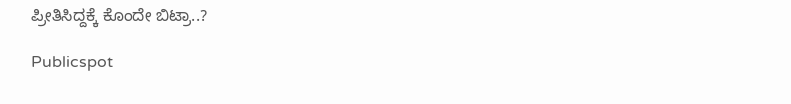ಪ್ರೀತಿಸಿದ್ದಕ್ಕೆ ಕೊಂದೇ ಬಿಟ್ರಾ..?

Publicspot